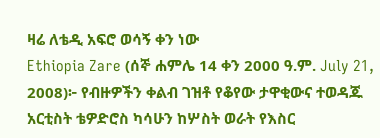ዛሬ ለቴዲ አፍሮ ወሳኝ ቀን ነው
Ethiopia Zare (ሰኞ ሐምሌ 14 ቀን 2000 ዓ.ም. July 21, 2008)፦ የብዙዎችን ቀልብ ገዝቶ የቆየው ታዋቂውና ተወዳጁ አርቲስት ቴዎድሮስ ካሳሁን ከሦስት ወራት የእስር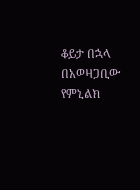ቆይታ በኋላ በአወዛጋቢው የምኒልክ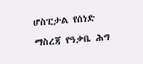ሆስፒታል የሰነድ ማስረጃ የዓቃቤ ሕግ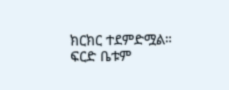ክርክር ተደምድሟል። ፍርድ ቤቱም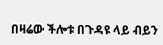በዛሬው ችሎቱ በጉዳዩ ላይ ብይን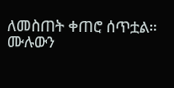ለመስጠት ቀጠሮ ሰጥቷል።
ሙሉውን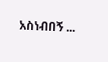አስነብበኝ ...